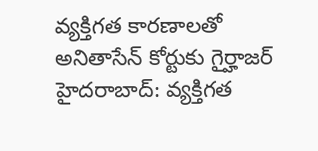వ్యక్తిగత కారణాలతో అనితాసేన్ కోర్టుకు గైర్హాజర్
హైదరాబాద్: వ్యక్తిగత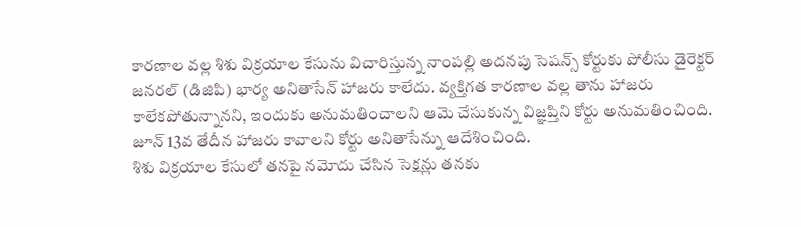కారణాల వల్ల శిశు విక్రయాల కేసును విచారిస్తున్న నాంపల్లి అదనపు సెషన్స్ కోర్టుకు పోలీసు డైరెక్టర్ జనరల్ (డిజిపి) భార్య అనితాసేన్ హాజరు కాలేదు. వ్యక్తిగత కారణాల వల్ల తాను హాజరు కాలేకపోతున్నానని, ఇందుకు అనుమతించాలని ఆమె చేసుకున్న విజ్ఞప్తిని కోర్టు అనుమతించింది. జూన్ 13వ తేదీన హాజరు కావాలని కోర్టు అనితాసేన్ను ఆదేశించింది.
శిశు విక్రయాల కేసులో తనపై నమోదు చేసిన సెక్షన్లు తనకు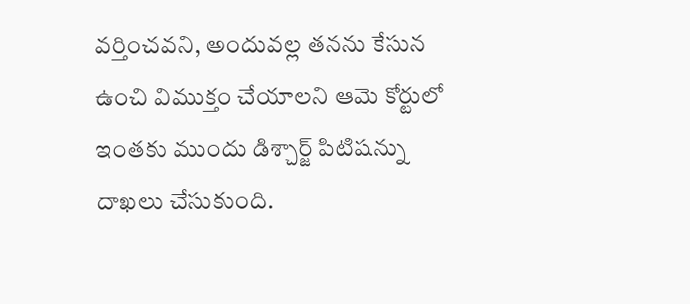వర్తించవని, అందువల్ల తనను కేసున ఉంచి విముక్తం చేయాలని ఆమె కోర్టులో ఇంతకు ముందు డిశ్చార్జ్ పిటిషన్ను దాఖలు చేసుకుంది.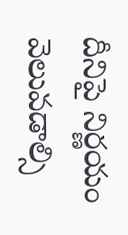దీనిపై నిర్ణయం వెలువడాల్సి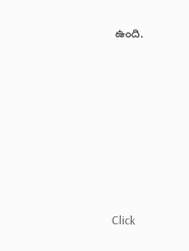ఉంది.












Click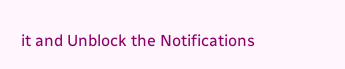it and Unblock the Notifications